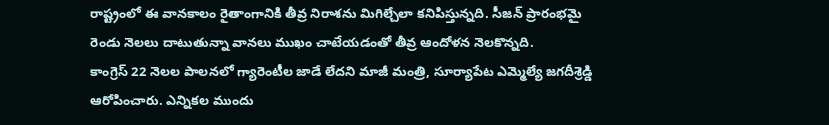రాష్ట్రంలో ఈ వానకాలం రైతాంగానికి తీవ్ర నిరాశను మిగిల్చేలా కనిపిస్తున్నది. సీజన్ ప్రారంభమై రెండు నెలలు దాటుతున్నా వానలు ముఖం చాటేయడంతో తీవ్ర ఆందోళన నెలకొన్నది.
కాంగ్రెస్ 22 నెలల పాలనలో గ్యారెంటీల జాడే లేదని మాజీ మంత్రి, సూర్యాపేట ఎమ్మెల్యే జగదీశ్రెడ్డి ఆరోపించారు. ఎన్నికల ముందు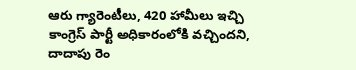ఆరు గ్యారెంటీలు, 420 హామీలు ఇచ్చి కాంగ్రెస్ పార్టీ అధికారంలోకి వచ్చిందని, దాదాపు రెం